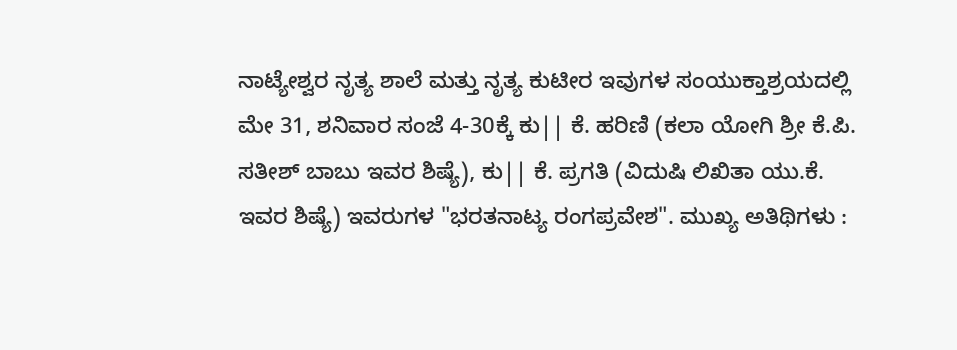ನಾಟ್ಯೇಶ್ವರ ನೃತ್ಯ ಶಾಲೆ ಮತ್ತು ನೃತ್ಯ ಕುಟೀರ ಇವುಗಳ ಸಂಯುಕ್ತಾಶ್ರಯದಲ್ಲಿ ಮೇ 31, ಶನಿವಾರ ಸಂಜೆ 4-30ಕ್ಕೆ ಕು|| ಕೆ. ಹರಿಣಿ (ಕಲಾ ಯೋಗಿ ಶ್ರೀ ಕೆ.ಪಿ. ಸತೀಶ್ ಬಾಬು ಇವರ ಶಿಷ್ಯೆ), ಕು|| ಕೆ. ಪ್ರಗತಿ (ವಿದುಷಿ ಲಿಖಿತಾ ಯು.ಕೆ. ಇವರ ಶಿಷ್ಯೆ) ಇವರುಗಳ "ಭರತನಾಟ್ಯ ರಂಗಪ್ರವೇಶ". ಮುಖ್ಯ ಅತಿಥಿಗಳು :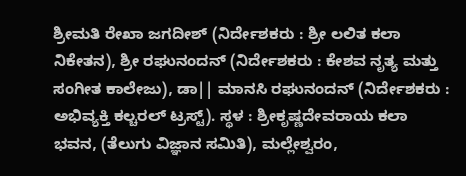ಶ್ರೀಮತಿ ರೇಖಾ ಜಗದೀಶ್ (ನಿರ್ದೇಶಕರು : ಶ್ರೀ ಲಲಿತ ಕಲಾ ನಿಕೇತನ), ಶ್ರೀ ರಘುನಂದನ್ (ನಿರ್ದೇಶಕರು : ಕೇಶವ ನೃತ್ಯ ಮತ್ತು ಸಂಗೀತ ಕಾಲೇಜು), ಡಾ|| ಮಾನಸಿ ರಘುನಂದನ್ (ನಿರ್ದೇಶಕರು : ಅಭಿವ್ಯಕ್ತಿ ಕಲ್ಚರಲ್ ಟ್ರಸ್ಟ್). ಸ್ಥಳ : ಶ್ರೀಕೃಷ್ಣದೇವರಾಯ ಕಲಾ ಭವನ, (ತೆಲುಗು ವಿಜ್ಞಾನ ಸಮಿತಿ), ಮಲ್ಲೇಶ್ವರಂ,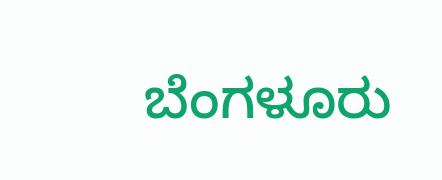ಬೆಂಗಳೂರು